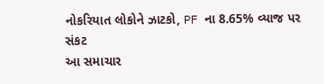નોકરિયાત લોકોને ઝાટકો, PF ના 8.65% વ્યાજ પર સંકટ
આ સમાચાર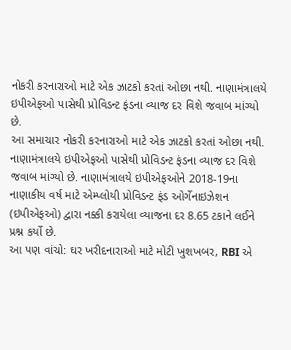નોકરી કરનારાઓ માટે એક ઝાટકો કરતાં ઓછા નથી. નાણામંત્રાલયે ઇપીએફઓ પાસેથી પ્રોવિડન્ટ ફંડના વ્યાજ દર વિશે જવાબ માંગ્યો છે.
આ સમાચાર નોકરી કરનારાઓ માટે એક ઝાટકો કરતાં ઓછા નથી. નાણામંત્રાલયે ઇપીએફઓ પાસેથી પ્રોવિડન્ટ ફંડના વ્યાજ દર વિશે જવાબ માંગ્યો છે. નાણામંત્રાલયે ઇપીએફઓને 2018-19ના નાણાકીય વર્ષ માટે એમ્પ્લોયી પ્રોવિડન્ટ ફંડ ઓર્ગેનાઇઝેશન (ઇપીએફઓ) દ્વારા નક્કી કરાયેલા વ્યાજના દર 8.65 ટકાને લઈને પ્રશ્ન કર્યો છે.
આ પણ વાંચો: ઘર ખરીદનારાઓ માટે મોટી ખુશખબર, RBI એ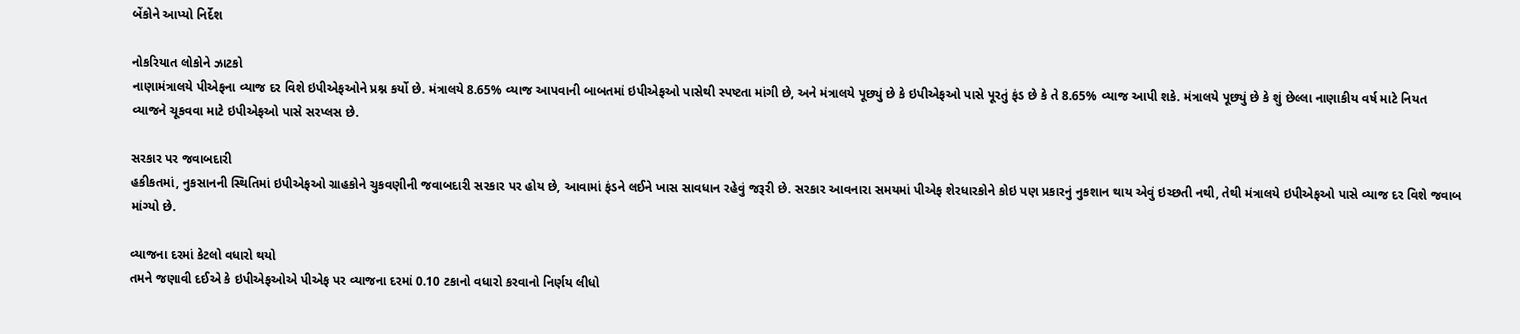બેંકોને આપ્યો નિર્દેશ

નોકરિયાત લોકોને ઝાટકો
નાણામંત્રાલયે પીએફના વ્યાજ દર વિશે ઇપીએફઓને પ્રશ્ન કર્યો છે. મંત્રાલયે 8.65% વ્યાજ આપવાની બાબતમાં ઇપીએફઓ પાસેથી સ્પષ્ટતા માંગી છે, અને મંત્રાલયે પૂછ્યું છે કે ઇપીએફઓ પાસે પૂરતું ફંડ છે કે તે 8.65% વ્યાજ આપી શકે. મંત્રાલયે પૂછ્યું છે કે શું છેલ્લા નાણાકીય વર્ષ માટે નિયત વ્યાજને ચૂકવવા માટે ઇપીએફઓ પાસે સરપ્લસ છે.

સરકાર પર જવાબદારી
હકીકતમાં, નુકસાનની સ્થિતિમાં ઇપીએફઓ ગ્રાહકોને ચુકવણીની જવાબદારી સરકાર પર હોય છે, આવામાં ફંડને લઈને ખાસ સાવધાન રહેવું જરૂરી છે. સરકાર આવનારા સમયમાં પીએફ શેરધારકોને કોઇ પણ પ્રકારનું નુકશાન થાય એવું ઇચ્છતી નથી, તેથી મંત્રાલયે ઇપીએફઓ પાસે વ્યાજ દર વિશે જવાબ માંગ્યો છે.

વ્યાજના દરમાં કેટલો વધારો થયો
તમને જણાવી દઈએ કે ઇપીએફઓએ પીએફ પર વ્યાજના દરમાં 0.10 ટકાનો વધારો કરવાનો નિર્ણય લીધો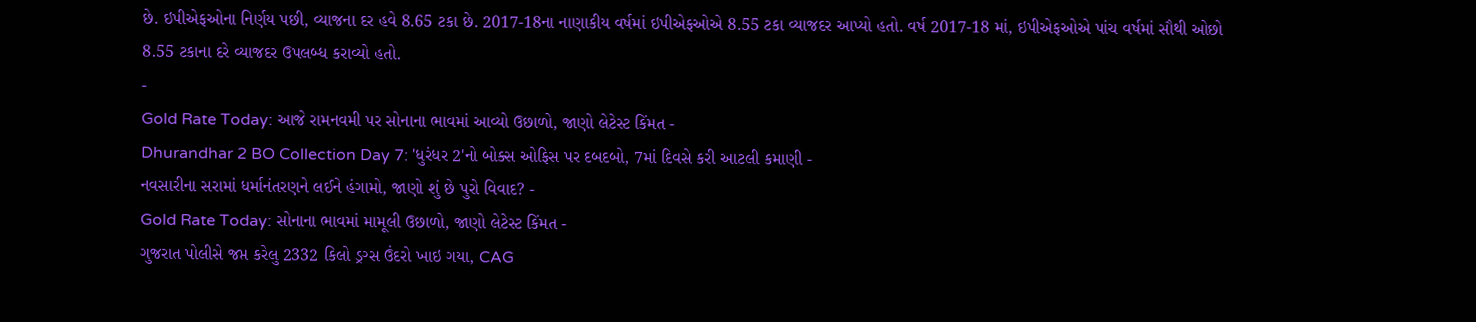છે. ઇપીએફઓના નિર્ણય પછી, વ્યાજના દર હવે 8.65 ટકા છે. 2017-18ના નાણાકીય વર્ષમાં ઇપીએફઓએ 8.55 ટકા વ્યાજદર આપ્યો હતો. વર્ષ 2017-18 માં, ઇપીએફઓએ પાંચ વર્ષમાં સૌથી ઓછો 8.55 ટકાના દરે વ્યાજદર ઉપલબ્ધ કરાવ્યો હતો.
-
Gold Rate Today: આજે રામનવમી પર સોનાના ભાવમાં આવ્યો ઉછાળો, જાણો લેટેસ્ટ કિંમત -
Dhurandhar 2 BO Collection Day 7: 'ધુરંધર 2'નો બોક્સ ઓફિસ પર દબદબો, 7માં દિવસે કરી આટલી કમાણી -
નવસારીના સરામાં ધર્માનંતરણને લઈને હંગામો, જાણો શું છે પુરો વિવાદ? -
Gold Rate Today: સોનાના ભાવમાં મામૂલી ઉછાળો, જાણો લેટેસ્ટ કિંમત -
ગુજરાત પોલીસે જપ્ત કરેલુ 2332 કિલો ડ્રગ્સ ઉંદરો ખાઇ ગયા, CAG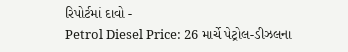રિપોર્ટમાં દાવો -
Petrol Diesel Price: 26 માર્ચે પેટ્રોલ-ડીઝલના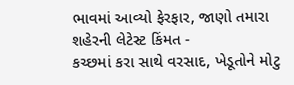ભાવમાં આવ્યો ફેરફાર, જાણો તમારા શહેરની લેટેસ્ટ કિંમત -
કચ્છમાં કરા સાથે વરસાદ, ખેડૂતોને મોટુ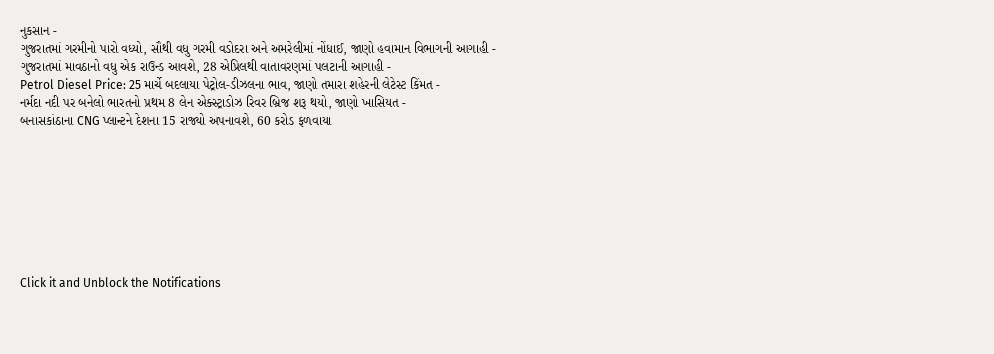નુકસાન -
ગુજરાતમાં ગરમીનો પારો વધ્યો, સૌથી વધુ ગરમી વડોદરા અને અમરેલીમાં નોંધાઈ, જાણો હવામાન વિભાગની આગાહી -
ગુજરાતમાં માવઠાનો વધુ એક રાઉન્ડ આવશે, 28 એપ્રિલથી વાતાવરણમાં પલટાની આગાહી -
Petrol Diesel Price: 25 માર્ચે બદલાયા પેટ્રોલ-ડીઝલના ભાવ, જાણો તમારા શહેરની લેટેસ્ટ કિંમત -
નર્મદા નદી પર બનેલો ભારતનો પ્રથમ 8 લેન એક્સ્ટ્રાડોઝ રિવર બ્રિજ શરૂ થયો, જાણો ખાસિયત -
બનાસકાંઠાના CNG પ્લાન્ટને દેશના 15 રાજ્યો અપનાવશે, 60 કરોડ ફળવાયા








Click it and Unblock the Notifications